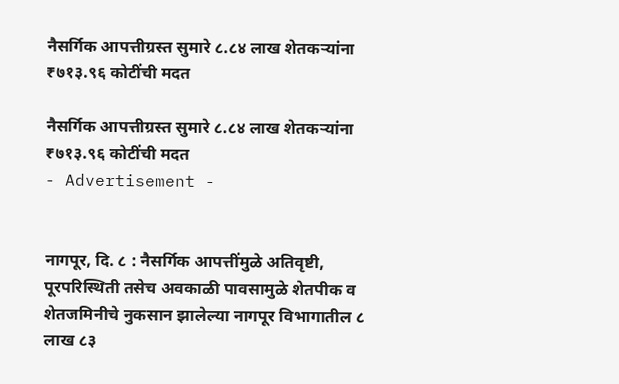नैसर्गिक आपत्तीग्रस्त सुमारे ८.८४ लाख शेतकऱ्यांना ₹७१३.९६ कोटींची मदत

नैसर्गिक आपत्तीग्रस्त सुमारे ८.८४ लाख शेतकऱ्यांना ₹७१३.९६ कोटींची मदत
- Advertisement -


नागपूर, दि. ८ : नैसर्गिक आपत्तींमुळे अतिवृष्टी, पूरपरिस्थिती तसेच अवकाळी पावसामुळे शेतपीक व शेतजमिनीचे नुकसान झालेल्या नागपूर विभागातील ८ लाख ८३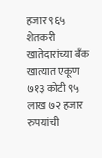हजार ९६५ शेतकरी खातेदारांच्या बँक खात्यात एकूण ७१३ कोटी ९५ लाख ७२ हजार रुपयांची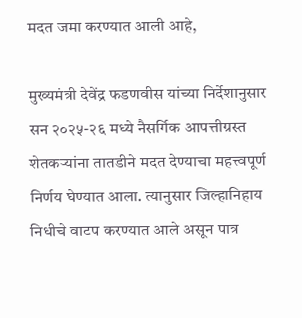मदत जमा करण्यात आली आहे,

मुख्यमंत्री देवेंद्र फडणवीस यांच्या निर्देशानुसार सन २०२५-२६ मध्ये नैसर्गिक आपत्तीग्रस्त शेतकऱ्यांना तातडीने मदत देण्याचा महत्त्वपूर्ण निर्णय घेण्यात आला. त्यानुसार जिल्हानिहाय निधीचे वाटप करण्यात आले असून पात्र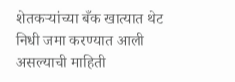शेतकऱ्यांच्या बँक खात्यात थेट निधी जमा करण्यात आली असल्याची माहिती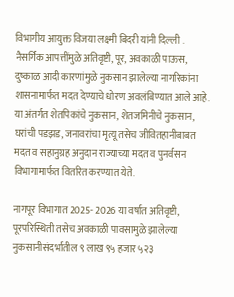विभागीय आयुक्त विजया लक्ष्मी बिदरी यांनी दिल्ली . नैसर्गिक आपत्तींमुळे अतिवृष्टी, पूर, अवकाळी पाऊस, दुष्काळ आदी कारणांमुळे नुकसान झालेल्या नागरिकांना शासनामार्फत मदत देण्याचे धोरण अवलंबिण्यात आले आहे. या अंतर्गत शेतपिकांचे नुकसान, शेतजमिनीचे नुकसान, घरांची पडझड, जनावरांचा मृत्यू तसेच जीवितहानीबाबत मदत व सहानुग्रह अनुदान राज्याच्या मदत व पुनर्वसन विभागामार्फत वितरित करण्यात येते.

नागपूर विभागात 2025- 2026 या वर्षात अतिवृष्टी, पूरपरिस्थिती तसेच अवकाळी पावसामुळे झालेल्या नुकसानीसंदर्भातील ९ लाख ९५ हजार ५२३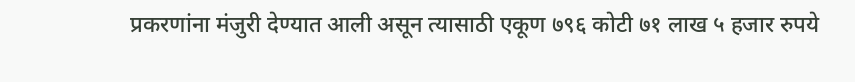प्रकरणांना मंजुरी देण्यात आली असून त्यासाठी एकूण ७९६ कोटी ७१ लाख ५ हजार रुपये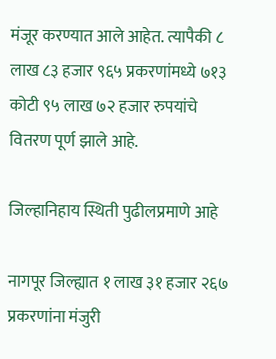मंजूर करण्यात आले आहेत. त्यापैकी ८ लाख ८३ हजार ९६५ प्रकरणांमध्ये ७१३ कोटी ९५ लाख ७२ हजार रुपयांचे वितरण पूर्ण झाले आहे.

जिल्हानिहाय स्थिती पुढीलप्रमाणे आहे

नागपूर जिल्ह्यात १ लाख ३१ हजार २६७ प्रकरणांना मंजुरी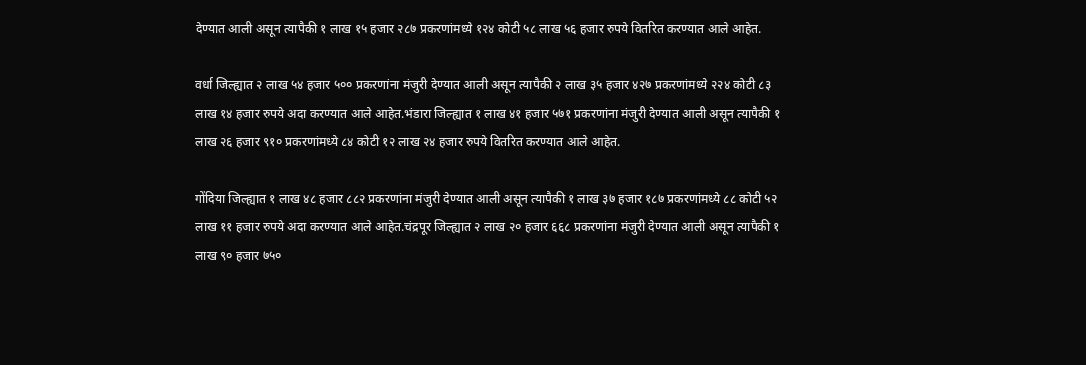देण्यात आली असून त्यापैकी १ लाख १५ हजार २८७ प्रकरणांमध्ये १२४ कोटी ५८ लाख ५६ हजार रुपये वितरित करण्यात आले आहेत.

वर्धा जिल्ह्यात २ लाख ५४ हजार ५०० प्रकरणांना मंजुरी देण्यात आली असून त्यापैकी २ लाख ३५ हजार ४२७ प्रकरणांमध्ये २२४ कोटी ८३ लाख १४ हजार रुपये अदा करण्यात आले आहेत.भंडारा जिल्ह्यात १ लाख ४१ हजार ५७१ प्रकरणांना मंजुरी देण्यात आली असून त्यापैकी १ लाख २६ हजार ९१० प्रकरणांमध्ये ८४ कोटी १२ लाख २४ हजार रुपये वितरित करण्यात आले आहेत.

गोंदिया जिल्ह्यात १ लाख ४८ हजार ८८२ प्रकरणांना मंजुरी देण्यात आली असून त्यापैकी १ लाख ३७ हजार १८७ प्रकरणांमध्ये ८८ कोटी ५२ लाख ११ हजार रुपये अदा करण्यात आले आहेत.चंद्रपूर जिल्ह्यात २ लाख २० हजार ६६८ प्रकरणांना मंजुरी देण्यात आली असून त्यापैकी १ लाख ९० हजार ७५०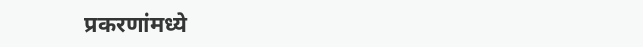प्रकरणांमध्ये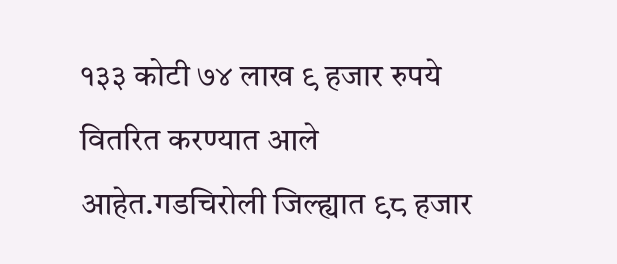१३३ कोटी ७४ लाख ९ हजार रुपये वितरित करण्यात आले आहेत.गडचिरोली जिल्ह्यात ९८ हजार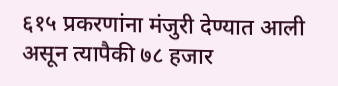६१५ प्रकरणांना मंजुरी देण्यात आली असून त्यापैकी ७८ हजार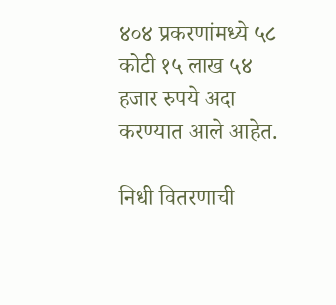४०४ प्रकरणांमध्ये ५८ कोटी १५ लाख ५४ हजार रुपये अदा करण्यात आले आहेत.

निधी वितरणाची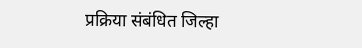प्रक्रिया संबंधित जिल्हा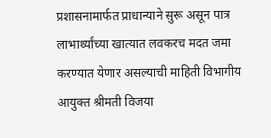प्रशासनामार्फत प्राधान्याने सुरू असून पात्र लाभार्थ्यांच्या खात्यात लवकरच मदत जमा करण्यात येणार असल्याची माहिती विभागीय आयुक्त श्रीमती विजया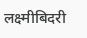लक्ष्मीबिदरी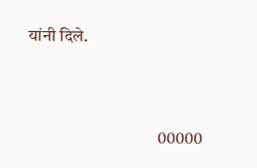यांनी दिले.



                                     00000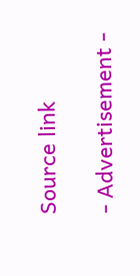Source link

- Advertisement -